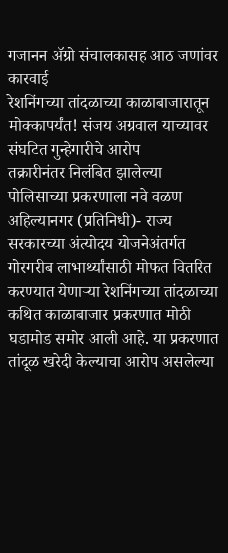गजानन ॲग्रो संचालकासह आठ जणांवर कारवाई
रेशनिंगच्या तांदळाच्या काळाबाजारातून मोक्कापर्यंत! संजय अग्रवाल याच्यावर संघटित गुन्हेगारीचे आरोप
तक्रारीनंतर निलंबित झालेल्या पोलिसाच्या प्रकरणाला नवे वळण
अहिल्यानगर (प्रतिनिधी)- राज्य सरकारच्या अंत्योदय योजनेअंतर्गत गोरगरीब लाभार्थ्यांसाठी मोफत वितरित करण्यात येणाऱ्या रेशनिंगच्या तांदळाच्या कथित काळाबाजार प्रकरणात मोठी घडामोड समोर आली आहे. या प्रकरणात तांदूळ खरेदी केल्याचा आरोप असलेल्या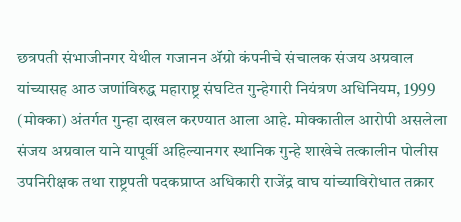छत्रपती संभाजीनगर येथील गजानन ॲग्रो कंपनीचे संचालक संजय अग्रवाल यांच्यासह आठ जणांविरुद्ध महाराष्ट्र संघटित गुन्हेगारी नियंत्रण अधिनियम, 1999 (मोक्का) अंतर्गत गुन्हा दाखल करण्यात आला आहे. मोक्कातील आरोपी असलेला संजय अग्रवाल याने यापूर्वी अहिल्यानगर स्थानिक गुन्हे शाखेचे तत्कालीन पोलीस उपनिरीक्षक तथा राष्ट्रपती पदकप्राप्त अधिकारी राजेंद्र वाघ यांच्याविरोधात तक्रार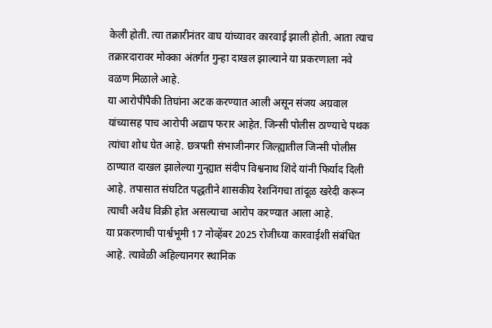केली होती. त्या तक्रारीनंतर वाघ यांच्यावर कारवाई झाली होती. आता त्याच तक्रारदारावर मोक्का अंतर्गत गुन्हा दाखल झाल्याने या प्रकरणाला नवे वळण मिळाले आहे.
या आरोपींपैकी तिघांना अटक करण्यात आली असून संजय अग्रवाल यांच्यासह पाच आरोपी अद्याप फरार आहेत. जिन्सी पोलीस ठाण्याचे पथक त्यांचा शोध घेत आहे. छत्रपती संभाजीनगर जिल्ह्यातील जिन्सी पोलीस ठाण्यात दाखल झालेल्या गुन्ह्यात संदीप विश्वनाथ शिंदे यांनी फिर्याद दिली आहे. तपासात संघटित पद्धतीने शासकीय रेशनिंगचा तांदूळ खरेदी करून त्याची अवैध विक्री होत असल्याचा आरोप करण्यात आला आहे.
या प्रकरणाची पार्श्वभूमी 17 नोव्हेंबर 2025 रोजीच्या कारवाईशी संबंधित आहे. त्यावेळी अहिल्यानगर स्थानिक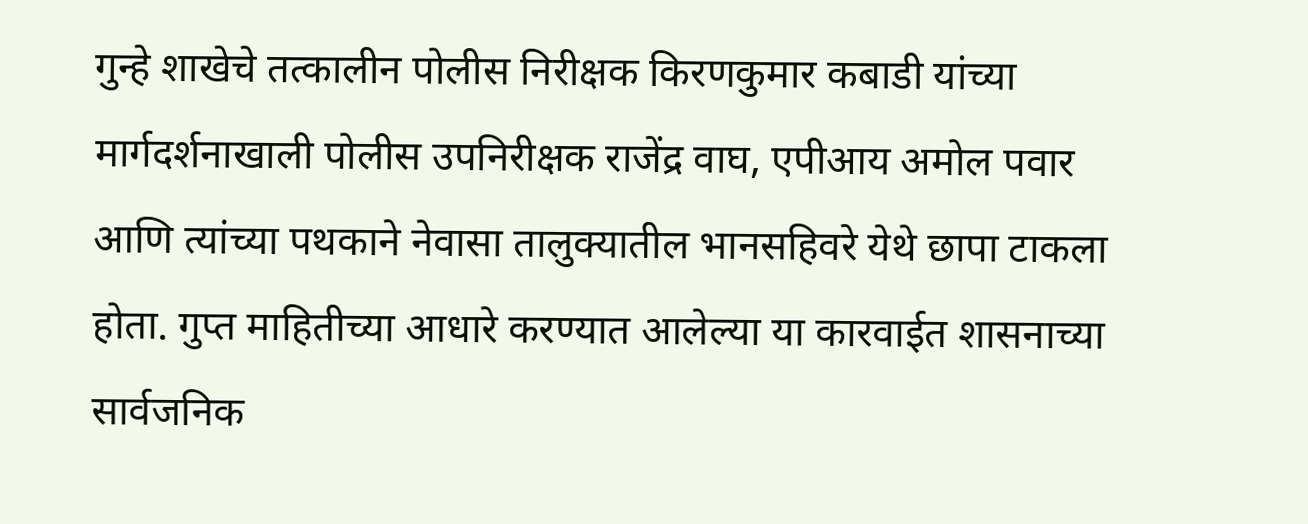गुन्हे शाखेचे तत्कालीन पोलीस निरीक्षक किरणकुमार कबाडी यांच्या मार्गदर्शनाखाली पोलीस उपनिरीक्षक राजेंद्र वाघ, एपीआय अमोल पवार आणि त्यांच्या पथकाने नेवासा तालुक्यातील भानसहिवरे येथे छापा टाकला होता. गुप्त माहितीच्या आधारे करण्यात आलेल्या या कारवाईत शासनाच्या सार्वजनिक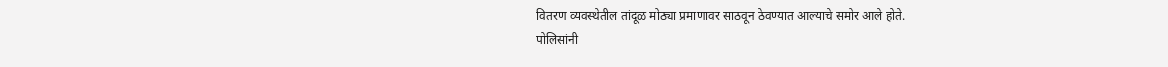वितरण व्यवस्थेतील तांदूळ मोठ्या प्रमाणावर साठवून ठेवण्यात आल्याचे समोर आले होते.
पोलिसांनी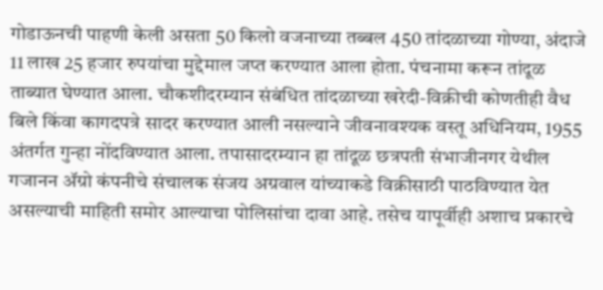गोडाऊनची पाहणी केली असता 50 किलो वजनाच्या तब्बल 450 तांदळाच्या गोण्या, अंदाजे 11 लाख 25 हजार रुपयांचा मुद्देमाल जप्त करण्यात आला होता. पंचनामा करून तांदूळ ताब्यात घेण्यात आला. चौकशीदरम्यान संबंधित तांदळाच्या खरेदी-विक्रीची कोणतीही वैध बिले किंवा कागदपत्रे सादर करण्यात आली नसल्याने जीवनावश्यक वस्तू अधिनियम, 1955 अंतर्गत गुन्हा नोंदविण्यात आला. तपासादरम्यान हा तांदूळ छत्रपती संभाजीनगर येथील गजानन ॲग्रो कंपनीचे संचालक संजय अग्रवाल यांच्याकडे विक्रीसाठी पाठविण्यात येत असल्याची माहिती समोर आल्याचा पोलिसांचा दावा आहे. तसेच यापूर्वीही अशाच प्रकारचे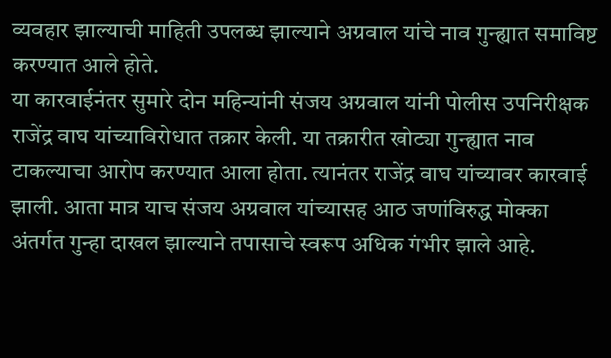व्यवहार झाल्याची माहिती उपलब्ध झाल्याने अग्रवाल यांचे नाव गुन्ह्यात समाविष्ट करण्यात आले होते.
या कारवाईनंतर सुमारे दोन महिन्यांनी संजय अग्रवाल यांनी पोलीस उपनिरीक्षक राजेंद्र वाघ यांच्याविरोधात तक्रार केली. या तक्रारीत खोट्या गुन्ह्यात नाव टाकल्याचा आरोप करण्यात आला होता. त्यानंतर राजेंद्र वाघ यांच्यावर कारवाई झाली. आता मात्र याच संजय अग्रवाल यांच्यासह आठ जणांविरुद्ध मोक्का अंतर्गत गुन्हा दाखल झाल्याने तपासाचे स्वरूप अधिक गंभीर झाले आहे.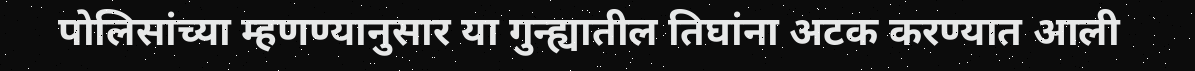पोलिसांच्या म्हणण्यानुसार या गुन्ह्यातील तिघांना अटक करण्यात आली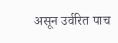असून उर्वरित पाच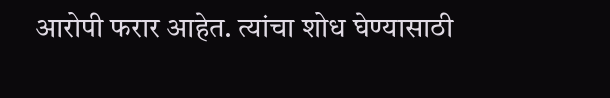आरोपी फरार आहेत. त्यांचा शोध घेण्यासाठी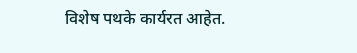विशेष पथके कार्यरत आहेत.